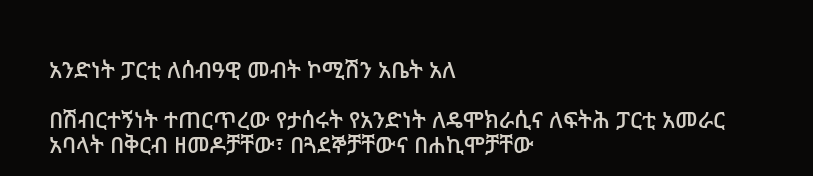አንድነት ፓርቲ ለሰብዓዊ መብት ኮሚሽን አቤት አለ

በሽብርተኝነት ተጠርጥረው የታሰሩት የአንድነት ለዴሞክራሲና ለፍትሕ ፓርቲ አመራር አባላት በቅርብ ዘመዶቻቸው፣ በጓደኞቻቸውና በሐኪሞቻቸው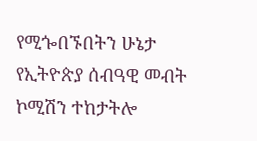የሚጐበኙበትን ሁኔታ የኢትዮጵያ ሰብዓዊ መብት ኮሚሽን ተከታትሎ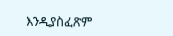እንዲያስፈጽም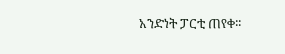አንድነት ፓርቲ ጠየቀ፡፡